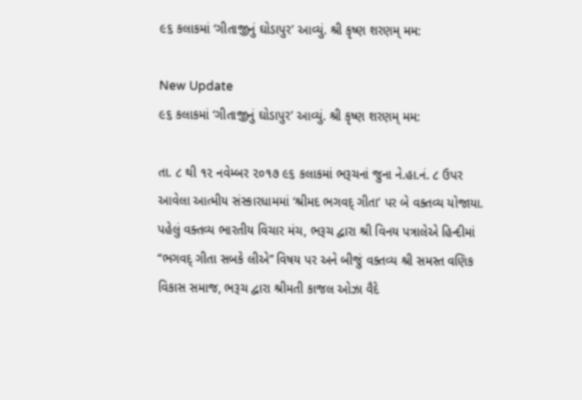૯૬ કલાકમાં ‘ગીતાજીનું ઘોડાપુર’ આવ્યું. શ્રી કૃષ્ણ શરણમ્ મમ:

New Update
૯૬ કલાકમાં ‘ગીતાજીનું ઘોડાપુર’ આવ્યું. શ્રી કૃષ્ણ શરણમ્ મમ:

તા. ૮ થી ૧૨ નવેમ્બર ૨૦૧૭ ૯૬ કલાકમાં ભરૂચનાં જુના ને.હા.નં. ૮ ઉપર આવેલા આત્મીય સંસ્કારધામમાં ‘શ્રીમદ ભગવદ્ ગીતા’ પર બે વક્તવ્ય યોજાયા. પહેલું વક્તવ્ય ભારતીય વિચાર મંચ, ભરૂચ દ્વારા શ્રી વિનય પત્રાલેએ હિન્દીમાં “ભગવદ્ ગીતા સબકે લીએ” વિષય પર અને બીજું વક્તવ્ય શ્રી સમસ્ત વણિક વિકાસ સમાજ, ભરૂચ દ્વારા શ્રીમતી કાજલ ઓઝા વૈદે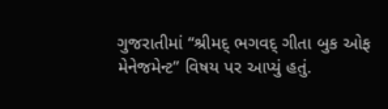ગુજરાતીમાં “શ્રીમદ્ ભગવદ્ ગીતા બુક ઓફ મેનેજમેન્ટ” વિષય પર આપ્યું હતું.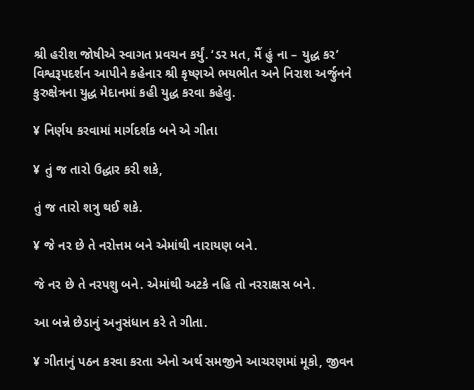શ્રી હરીશ જોષીએ સ્વાગત પ્રવચન કર્યું. ‘ડર મત, મૈં હું ના – યુદ્ધ કર’ વિશ્વરૂપદર્શન આપીને કહેનાર શ્રી કૃષ્ણએ ભયભીત અને નિરાશ અર્જુનને કુરુક્ષેત્રના યુદ્ધ મેદાનમાં કહી યુદ્ધ કરવા કહેલુ.

¥ નિર્ણય કરવામાં માર્ગદર્શક બને એ ગીતા

¥ તું જ તારો ઉદ્ધાર કરી શકે,

તું જ તારો શત્રુ થઈ શકે.

¥ જે નર છે તે નરોત્તમ બને એમાંથી નારાયણ બને.

જે નર છે તે નરપશુ બને. એમાંથી અટકે નહિ તો નરરાક્ષસ બને.

આ બન્ને છેડાનું અનુસંધાન કરે તે ગીતા.

¥ ગીતાનું પઠન કરવા કરતા એનો અર્થ સમજીને આચરણમાં મૂકો, જીવન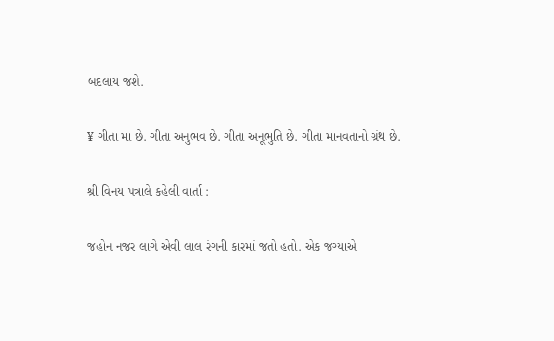બદલાય જશે.

¥ ગીતા મા છે. ગીતા અનુભવ છે. ગીતા અનૂભુતિ છે. ગીતા માનવતાનો ગ્રંથ છે.

શ્રી વિનય પત્રાલે કહેલી વાર્તા :

જહોન નજર લાગે એવી લાલ રંગની કારમાં જતો હતો. એક જગ્યાએ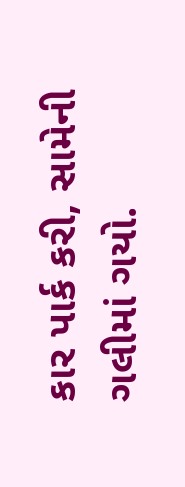કાર પાર્ક કરી, સામેની ગલીમાં ગયો.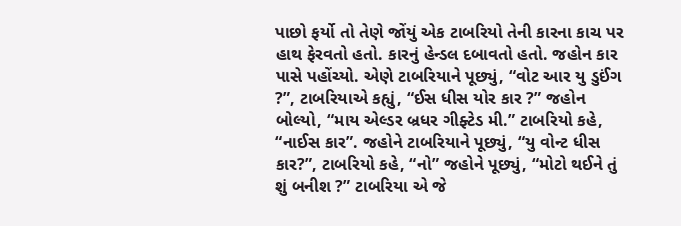પાછો ફર્યો તો તેણે જોંયું એક ટાબરિયો તેની કારના કાચ પર હાથ ફેરવતો હતો. કારનું હેન્ડલ દબાવતો હતો. જહોન કાર પાસે પહોંચ્યો. એણે ટાબરિયાને પૂછ્યું, “વોટ આર યુ ડુઈંગ ?”, ટાબરિયાએ કહ્યું, “ઈસ ધીસ યોર કાર ?” જહોન બોલ્યો, “માય એલ્ડર બ્રધર ગીફ્ટેડ મી.” ટાબરિયો કહે, “નાઈસ કાર”. જહોને ટાબરિયાને પૂછ્યું, “યુ વોન્ટ ધીસ કાર?”, ટાબરિયો કહે, “નો” જહોને પૂછ્યું, “મોટો થઈને તું શું બનીશ ?” ટાબરિયા એ જે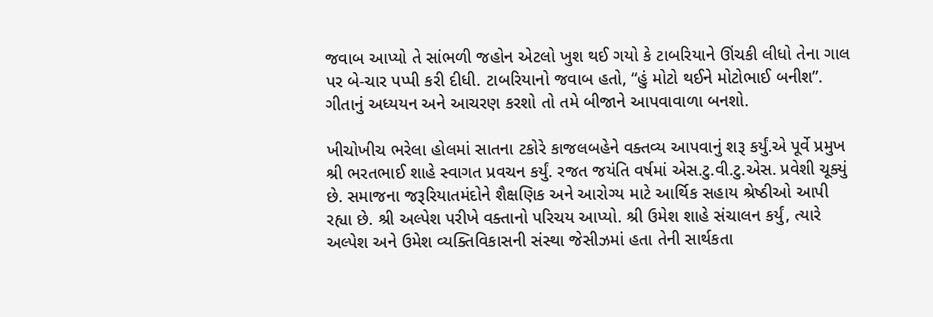જવાબ આપ્યો તે સાંભળી જહોન એટલો ખુશ થઈ ગયો કે ટાબરિયાને ઊંચકી લીધો તેના ગાલ પર બે-ચાર પપ્પી કરી દીધી. ટાબરિયાનો જવાબ હતો, “હું મોટો થઈને મોટોભાઈ બનીશ”. ગીતાનું અધ્યયન અને આચરણ કરશો તો તમે બીજાને આપવાવાળા બનશો.

ખીચોખીચ ભરેલા હોલમાં સાતના ટકોરે કાજલબહેને વક્તવ્ય આપવાનું શરૂ કર્યું.એ પૂર્વે પ્રમુખ શ્રી ભરતભાઈ શાહે સ્વાગત પ્રવચન કર્યું. રજત જયંતિ વર્ષમાં એસ.ટુ.વી.ટુ.એસ. પ્રવેશી ચૂક્યું છે. સમાજના જરૂરિયાતમંદોને શૈક્ષણિક અને આરોગ્ય માટે આર્થિક સહાય શ્રેષ્ઠીઓ આપી રહ્યા છે. શ્રી અલ્પેશ પરીખે વક્તાનો પરિચય આપ્યો. શ્રી ઉમેશ શાહે સંચાલન કર્યું, ત્યારે અલ્પેશ અને ઉમેશ વ્યક્તિવિકાસની સંસ્થા જેસીઝમાં હતા તેની સાર્થકતા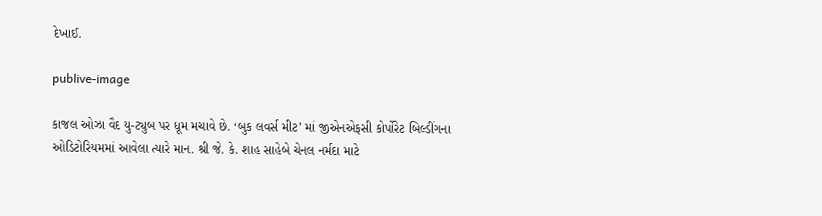દેખાઈ.

publive-image

કાજલ ઓઝા વૈદ યુ-ટ્યુબ પર ધૂમ મચાવે છે. ‘બુક લવર્સ મીટ’ માં જીએનએફસી કોર્પોરેટ બિલ્ડીંગના ઓડિટોરિયમમાં આવેલા ત્યારે માન. શ્રી જે. કે. શાહ સાહેબે ચેનલ નર્મદા માટે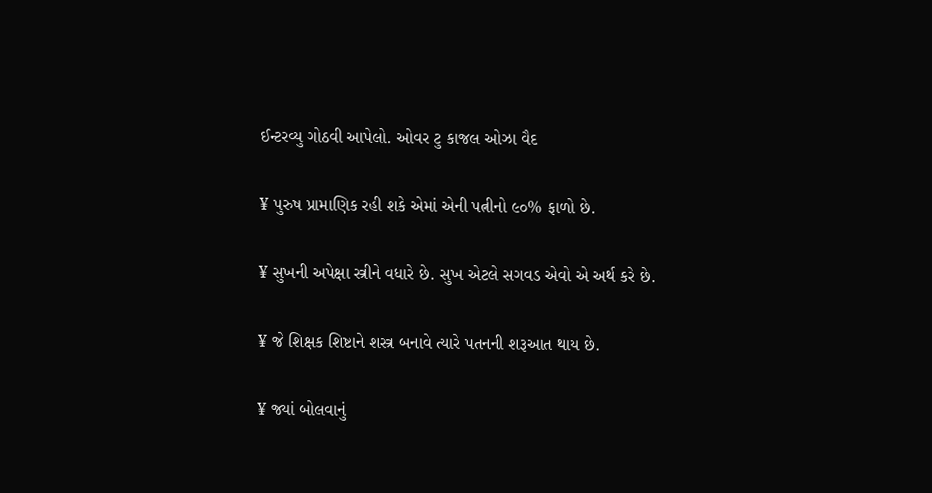ઈન્ટરવ્યુ ગોઠવી આપેલો. ઓવર ટુ કાજલ ઓઝા વૈદ

¥ પુરુષ પ્રામાણિક રહી શકે એમાં એની પત્નીનો ૯૦% ફાળો છે.

¥ સુખની અપેક્ષા સ્ત્રીને વધારે છે. સુખ એટલે સગવડ એવો એ અર્થ કરે છે.

¥ જે શિક્ષક શિષ્ટાને શસ્ત્ર બનાવે ત્યારે પતનની શરૂઆત થાય છે.

¥ જ્યાં બોલવાનું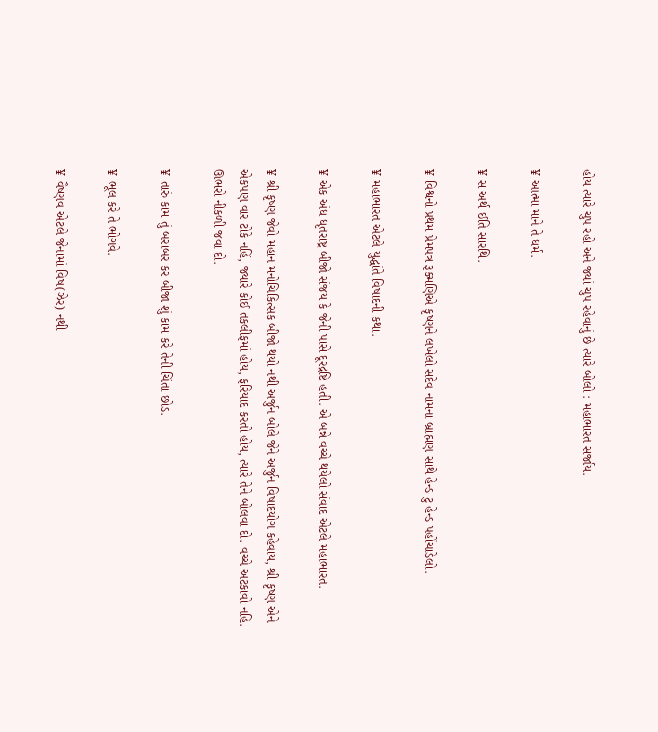હોય ત્યારે ચુપ રહો અને જ્યાં ચુપ રહેવાનું છે ત્યારે બોલો : મહાભારત સર્જાય.

¥ આત્મા માને તે ધર્મ.

¥ સ અર્થ ઈતિ સારથિ.

¥ વિશ્વનો પ્રથમ પ્રેમપત્ર રૂક્મણિએ કૃષ્ણને લખેલો સદેવ નામના બ્રાહ્મણ સાથે હેન્ડ ટુ હેન્ડ પહોંચાડેલો.

¥ મહાભારત એટલે યુદ્ધાંતે વિષાદની કથા.

¥ એક અંધ ધૃતરાષ્ટ્ર બીજો સંજય કે જેની પાસે દૂરદ્રષ્ટિ હતી. એ બન્ને વચ્ચે થયેલો સંવાદ એટલે મહાભારત.

¥ શ્રી કૃષ્ણ જેવો મહાન મનોચિકિત્સક બીજો થયો નથી અર્જુન બોલે જેને અર્જુન વિષાદયોગ કહેવાય, શ્રી કૃષ્ણ એને એકપણ વાર ટોકે નહિં, જ્યારે કોઈ તકલીફમાં હોય, ફરિયાદ કરતો હોય, ત્યારે તેને બોલવા દો. વચ્ચે અટકાવો નહિ. ઊભરો નીકળી જવા દો.

¥ તારું કામ તું બરાબર કર બીજા શું કામ કરે તેની ચિંતા છોડ.

¥ ભૂલ કરે તે ભોગવે.

¥ વૈષ્ણવ એટલે જેનામાં વિષ(ઝેર) નથી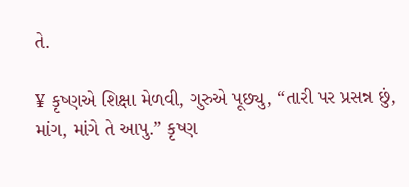તે.

¥ કૃષ્ણએ શિક્ષા મેળવી, ગુરુએ પૂછ્યુ, “તારી પર પ્રસન્ન છું, માંગ, માંગે તે આપુ.” કૃષ્ણ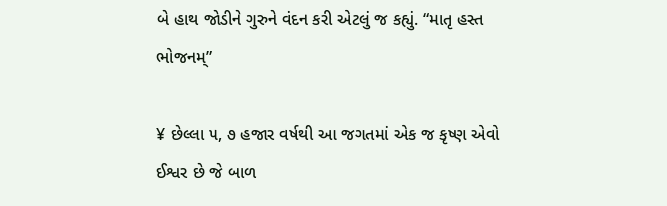બે હાથ જોડીને ગુરુને વંદન કરી એટલું જ કહ્યું. “માતૃ હસ્ત ભોજનમ્”

¥ છેલ્લા ૫, ૭ હજાર વર્ષથી આ જગતમાં એક જ કૃષ્ણ એવો ઈશ્વર છે જે બાળ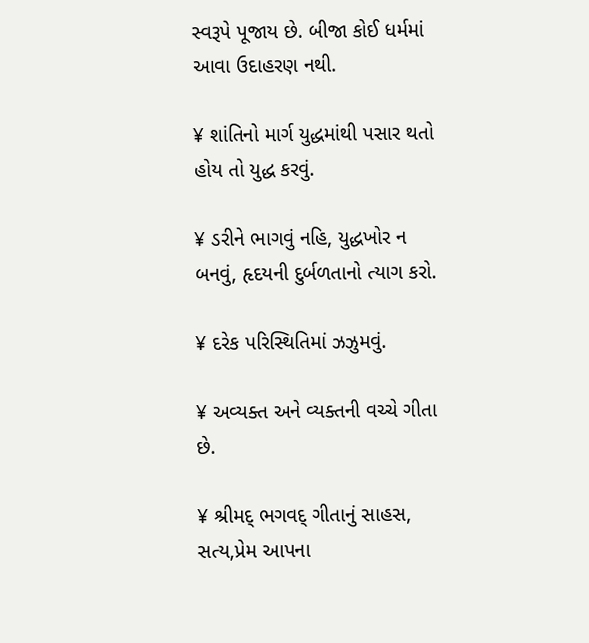સ્વરૂપે પૂજાય છે. બીજા કોઈ ધર્મમાં આવા ઉદાહરણ નથી.

¥ શાંતિનો માર્ગ યુદ્ધમાંથી પસાર થતો હોય તો યુદ્ધ કરવું.

¥ ડરીને ભાગવું નહિ, યુદ્ધખોર ન બનવું, હૃદયની દુર્બળતાનો ત્યાગ કરો.

¥ દરેક પરિસ્થિતિમાં ઝઝુમવું.

¥ અવ્યક્ત અને વ્યક્તની વચ્ચે ગીતા છે.

¥ શ્રીમદ્ ભગવદ્ ગીતાનું સાહસ, સત્ય,પ્રેમ આપના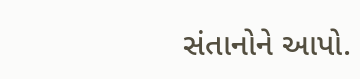સંતાનોને આપો.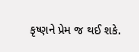કૃષ્ણને પ્રેમ જ થઈ શકે.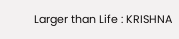Larger than Life : KRISHNA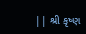|| શ્રી કૃષ્ણ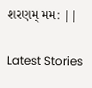શરણમ્ મમ: ||

Latest Stories